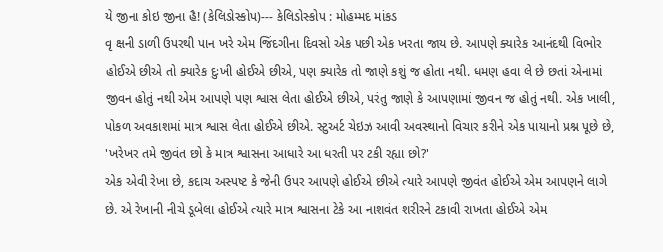યે જીના કોઇ જીના હૈ! (કેલિડોસ્કોપ)--- કેલિડોસ્કોપ : મોહમ્મદ માંકડ
વૃ ક્ષની ડાળી ઉપરથી પાન ખરે એમ જિંદગીના દિવસો એક પછી એક ખરતા જાય છે. આપણે ક્યારેક આનંદથી વિભોર હોઈએ છીએ તો ક્યારેક દુઃખી હોઈએ છીએ, પણ ક્યારેક તો જાણે કશું જ હોતા નથી. ધમણ હવા લે છે છતાં એનામાં જીવન હોતું નથી એમ આપણે પણ શ્વાસ લેતા હોઈએ છીએ, પરંતુ જાણે કે આપણામાં જીવન જ હોતું નથી. એક ખાલી, પોકળ અવકાશમાં માત્ર શ્વાસ લેતા હોઈએ છીએ. સ્ટુઅર્ટ ચેઇઝ આવી અવસ્થાનો વિચાર કરીને એક પાયાનો પ્રશ્ન પૂછે છે, 'ખરેખર તમે જીવંત છો કે માત્ર શ્વાસના આધારે આ ધરતી પર ટકી રહ્યા છો?'
એક એવી રેખા છે, કદાચ અસ્પષ્ટ કે જેની ઉપર આપણે હોઈએ છીએ ત્યારે આપણે જીવંત હોઈએ એમ આપણને લાગે છે. એ રેખાની નીચે ડૂબેલા હોઈએ ત્યારે માત્ર શ્વાસના ટેકે આ નાશવંત શરીરને ટકાવી રાખતા હોઈએ એમ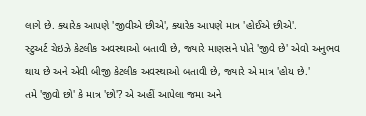લાગે છે. ક્યારેક આપણે 'જીવીએ છીએ', ક્યારેક આપણે માત્ર 'હોઈએ છીએ'.
સ્ટુઅર્ટ ચેઇઝે કેટલીક અવસ્થાઓ બતાવી છે, જ્યારે માણસને પોતે 'જીવે છે' એવો અનુભવ થાય છે અને એવી બીજી કેટલીક અવસ્થાઓ બતાવી છે, જ્યારે એ માત્ર 'હોય છે.'
તમે 'જીવો છો' કે માત્ર 'છો'? એ અહીં આપેલા જમા અને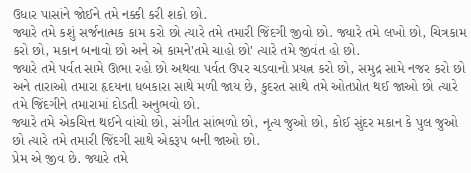ઉધાર પાસાંને જોઈને તમે નક્કી કરી શકો છો.
જ્યારે તમે કશું સર્જનાત્મક કામ કરો છો ત્યારે તમે તમારી જિંદગી જીવો છો. જ્યારે તમે લખો છો, ચિત્રકામ કરો છો, મકાન બનાવો છો અને એ કામને'તમે ચાહો છો' ત્યારે તમે જીવંત હો છો.
જ્યારે તમે પર્વત સામે ઊભા રહો છો અથવા પર્વત ઉપર ચડવાનો પ્રયત્ન કરો છો, સમુદ્ર સામે નજર કરો છો અને તારાઓ તમારા હૃદયના ધબકારા સાથે મળી જાય છે, કુદરત સાથે તમે ઓતપ્રોત થઈ જાઓ છો ત્યારે તમે જિંદગીને તમારામાં દોડતી અનુભવો છો.
જ્યારે તમે એકચિત્ત થઈને વાંચો છો, સંગીત સાંભળો છો, નૃત્ય જુઓ છો, કોઈ સુંદર મકાન કે પુલ જુઓ છો ત્યારે તમે તમારી જિંદગી સાથે એકરૂપ બની જાઓ છો.
પ્રેમ એ જીવ છે. જ્યારે તમે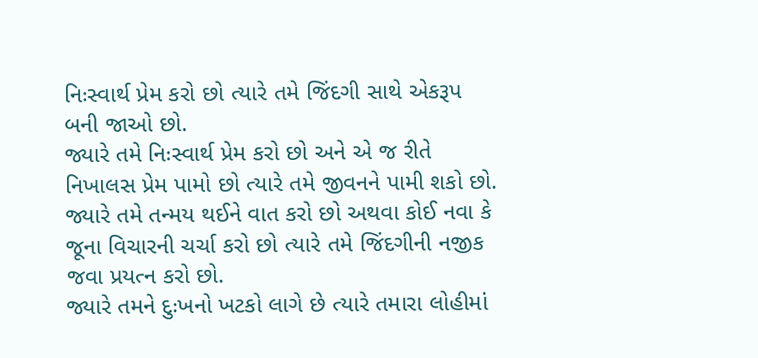નિઃસ્વાર્થ પ્રેમ કરો છો ત્યારે તમે જિંદગી સાથે એકરૂપ બની જાઓ છો.
જ્યારે તમે નિઃસ્વાર્થ પ્રેમ કરો છો અને એ જ રીતે નિખાલસ પ્રેમ પામો છો ત્યારે તમે જીવનને પામી શકો છો.
જ્યારે તમે તન્મય થઈને વાત કરો છો અથવા કોઈ નવા કે જૂના વિચારની ચર્ચા કરો છો ત્યારે તમે જિંદગીની નજીક જવા પ્રયત્ન કરો છો.
જ્યારે તમને દુઃખનો ખટકો લાગે છે ત્યારે તમારા લોહીમાં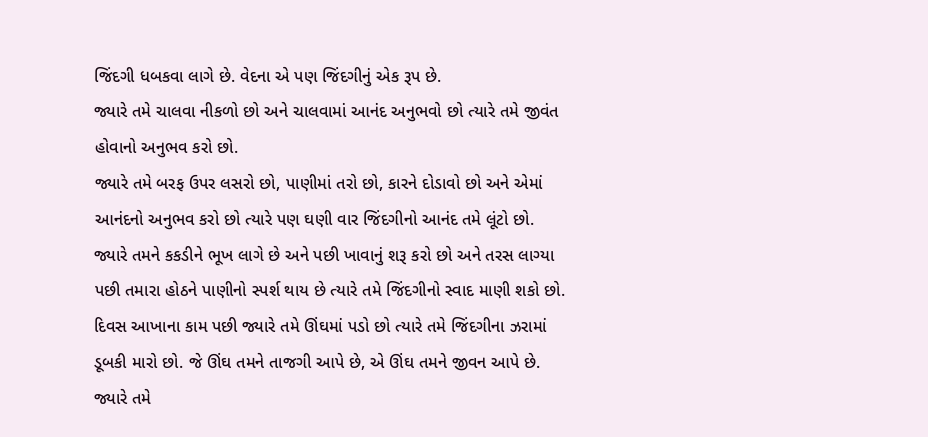જિંદગી ધબકવા લાગે છે. વેદના એ પણ જિંદગીનું એક રૂપ છે.
જ્યારે તમે ચાલવા નીકળો છો અને ચાલવામાં આનંદ અનુભવો છો ત્યારે તમે જીવંત હોવાનો અનુભવ કરો છો.
જ્યારે તમે બરફ ઉપર લસરો છો, પાણીમાં તરો છો, કારને દોડાવો છો અને એમાં આનંદનો અનુભવ કરો છો ત્યારે પણ ઘણી વાર જિંદગીનો આનંદ તમે લૂંટો છો.
જ્યારે તમને કકડીને ભૂખ લાગે છે અને પછી ખાવાનું શરૂ કરો છો અને તરસ લાગ્યા પછી તમારા હોઠને પાણીનો સ્પર્શ થાય છે ત્યારે તમે જિંદગીનો સ્વાદ માણી શકો છો.
દિવસ આખાના કામ પછી જ્યારે તમે ઊંઘમાં પડો છો ત્યારે તમે જિંદગીના ઝરામાં
ડૂબકી મારો છો. જે ઊંઘ તમને તાજગી આપે છે, એ ઊંઘ તમને જીવન આપે છે.
જ્યારે તમે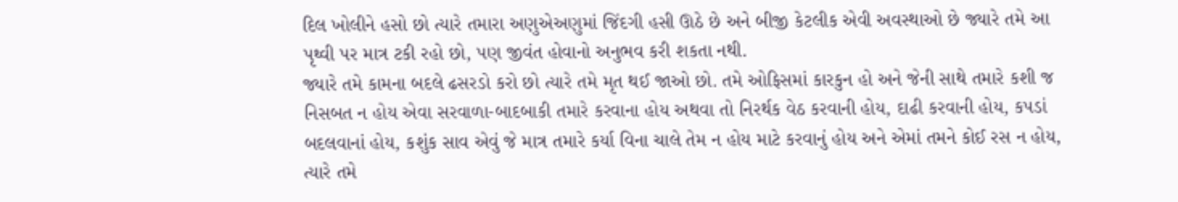દિલ ખોલીને હસો છો ત્યારે તમારા અણુએઅણુમાં જિંદગી હસી ઊઠે છે અને બીજી કેટલીક એવી અવસ્થાઓ છે જ્યારે તમે આ પૃથ્વી પર માત્ર ટકી રહો છો, પણ જીવંત હોવાનો અનુભવ કરી શકતા નથી.
જ્યારે તમે કામના બદલે ઢસરડો કરો છો ત્યારે તમે મૃત થઈ જાઓ છો. તમે ઓફિસમાં કારકુન હો અને જેની સાથે તમારે કશી જ નિસબત ન હોય એવા સરવાળા-બાદબાકી તમારે કરવાના હોય અથવા તો નિરર્થક વેઠ કરવાની હોય, દાઢી કરવાની હોય, કપડાં બદલવાનાં હોય, કશુંક સાવ એવું જે માત્ર તમારે કર્યા વિના ચાલે તેમ ન હોય માટે કરવાનું હોય અને એમાં તમને કોઈ રસ ન હોય, ત્યારે તમે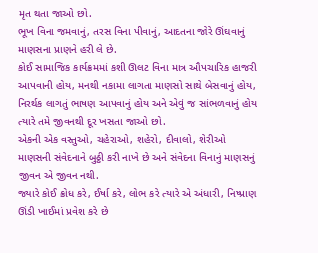મૃત થતા જાઓ છો.
ભૂખ વિના જમવાનું, તરસ વિના પીવાનું, આદતના જોરે ઊંઘવાનું માણસના પ્રાણને હરી લે છે.
કોઈ સામાજિક કાર્યક્રમમાં કશી ઊલટ વિના માત્ર ઔપચારિક હાજરી આપવાની હોય, મનથી નકામા લાગતા માણસો સાથે બેસવાનું હોય, નિરર્થક લાગતું ભાષણ આપવાનું હોય અને એવું જ સાંભળવાનું હોય ત્યારે તમે જીવનથી દૂર ખસતા જાઓ છો.
એકની એક વસ્તુઓ, ચહેરાઓ, શહેરો, દીવાલો, શેરીઓ માણસની સંવેદનાને બુઠ્ઠી કરી નાખે છે અને સંવેદના વિનાનું માણસનું જીવન એ જીવન નથી.
જ્યારે કોઈ ક્રોધ કરે, ઈર્ષા કરે, લોભ કરે ત્યારે એ અંધારી, નિષ્પ્રાણ ઊંડી ખાઈમાં પ્રવેશ કરે છે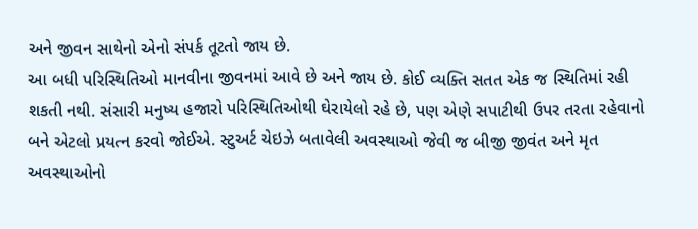અને જીવન સાથેનો એનો સંપર્ક તૂટતો જાય છે.
આ બધી પરિસ્થિતિઓ માનવીના જીવનમાં આવે છે અને જાય છે. કોઈ વ્યક્તિ સતત એક જ સ્થિતિમાં રહી શકતી નથી. સંસારી મનુષ્ય હજારો પરિસ્થિતિઓથી ઘેરાયેલો રહે છે, પણ એણે સપાટીથી ઉપર તરતા રહેવાનો બને એટલો પ્રયત્ન કરવો જોઈએ. સ્ટુઅર્ટ ચેઇઝે બતાવેલી અવસ્થાઓ જેવી જ બીજી જીવંત અને મૃત અવસ્થાઓનો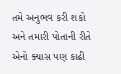તમે અનુભવ કરી શકો અને તમારી પોતાની રીતે એનો ક્યાસ પણ કાઢી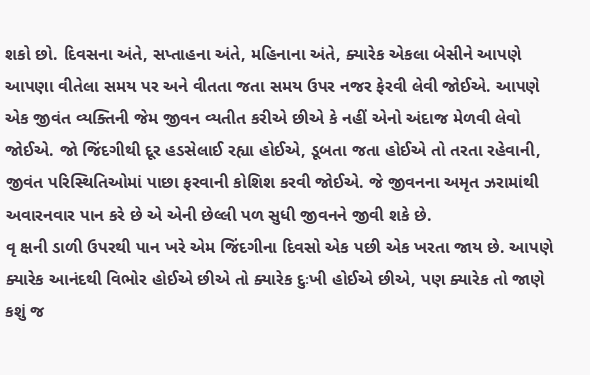શકો છો. દિવસના અંતે, સપ્તાહના અંતે, મહિનાના અંતે, ક્યારેક એકલા બેસીને આપણે આપણા વીતેલા સમય પર અને વીતતા જતા સમય ઉપર નજર ફેરવી લેવી જોઈએ. આપણે એક જીવંત વ્યક્તિની જેમ જીવન વ્યતીત કરીએ છીએ કે નહીં એનો અંદાજ મેળવી લેવો જોઈએ. જો જિંદગીથી દૂર હડસેલાઈ રહ્યા હોઈએ, ડૂબતા જતા હોઈએ તો તરતા રહેવાની, જીવંત પરિસ્થિતિઓમાં પાછા ફરવાની કોશિશ કરવી જોઈએ. જે જીવનના અમૃત ઝરામાંથી અવારનવાર પાન કરે છે એ એની છેલ્લી પળ સુધી જીવનને જીવી શકે છે.
વૃ ક્ષની ડાળી ઉપરથી પાન ખરે એમ જિંદગીના દિવસો એક પછી એક ખરતા જાય છે. આપણે ક્યારેક આનંદથી વિભોર હોઈએ છીએ તો ક્યારેક દુઃખી હોઈએ છીએ, પણ ક્યારેક તો જાણે કશું જ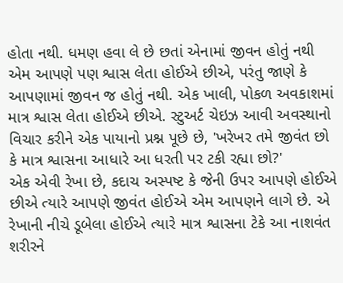હોતા નથી. ધમણ હવા લે છે છતાં એનામાં જીવન હોતું નથી એમ આપણે પણ શ્વાસ લેતા હોઈએ છીએ, પરંતુ જાણે કે આપણામાં જીવન જ હોતું નથી. એક ખાલી, પોકળ અવકાશમાં માત્ર શ્વાસ લેતા હોઈએ છીએ. સ્ટુઅર્ટ ચેઇઝ આવી અવસ્થાનો વિચાર કરીને એક પાયાનો પ્રશ્ન પૂછે છે, 'ખરેખર તમે જીવંત છો કે માત્ર શ્વાસના આધારે આ ધરતી પર ટકી રહ્યા છો?'
એક એવી રેખા છે, કદાચ અસ્પષ્ટ કે જેની ઉપર આપણે હોઈએ છીએ ત્યારે આપણે જીવંત હોઈએ એમ આપણને લાગે છે. એ રેખાની નીચે ડૂબેલા હોઈએ ત્યારે માત્ર શ્વાસના ટેકે આ નાશવંત શરીરને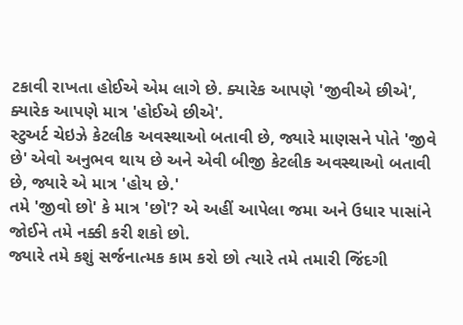ટકાવી રાખતા હોઈએ એમ લાગે છે. ક્યારેક આપણે 'જીવીએ છીએ', ક્યારેક આપણે માત્ર 'હોઈએ છીએ'.
સ્ટુઅર્ટ ચેઇઝે કેટલીક અવસ્થાઓ બતાવી છે, જ્યારે માણસને પોતે 'જીવે છે' એવો અનુભવ થાય છે અને એવી બીજી કેટલીક અવસ્થાઓ બતાવી છે, જ્યારે એ માત્ર 'હોય છે.'
તમે 'જીવો છો' કે માત્ર 'છો'? એ અહીં આપેલા જમા અને ઉધાર પાસાંને જોઈને તમે નક્કી કરી શકો છો.
જ્યારે તમે કશું સર્જનાત્મક કામ કરો છો ત્યારે તમે તમારી જિંદગી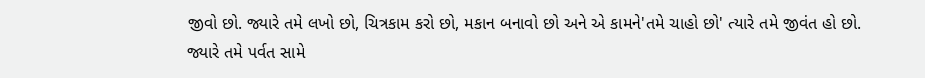જીવો છો. જ્યારે તમે લખો છો, ચિત્રકામ કરો છો, મકાન બનાવો છો અને એ કામને'તમે ચાહો છો' ત્યારે તમે જીવંત હો છો.
જ્યારે તમે પર્વત સામે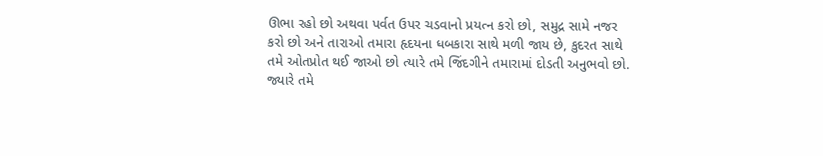ઊભા રહો છો અથવા પર્વત ઉપર ચડવાનો પ્રયત્ન કરો છો, સમુદ્ર સામે નજર કરો છો અને તારાઓ તમારા હૃદયના ધબકારા સાથે મળી જાય છે, કુદરત સાથે તમે ઓતપ્રોત થઈ જાઓ છો ત્યારે તમે જિંદગીને તમારામાં દોડતી અનુભવો છો.
જ્યારે તમે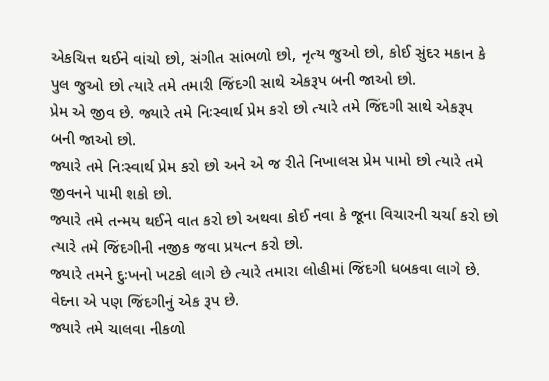એકચિત્ત થઈને વાંચો છો, સંગીત સાંભળો છો, નૃત્ય જુઓ છો, કોઈ સુંદર મકાન કે પુલ જુઓ છો ત્યારે તમે તમારી જિંદગી સાથે એકરૂપ બની જાઓ છો.
પ્રેમ એ જીવ છે. જ્યારે તમે નિઃસ્વાર્થ પ્રેમ કરો છો ત્યારે તમે જિંદગી સાથે એકરૂપ બની જાઓ છો.
જ્યારે તમે નિઃસ્વાર્થ પ્રેમ કરો છો અને એ જ રીતે નિખાલસ પ્રેમ પામો છો ત્યારે તમે જીવનને પામી શકો છો.
જ્યારે તમે તન્મય થઈને વાત કરો છો અથવા કોઈ નવા કે જૂના વિચારની ચર્ચા કરો છો ત્યારે તમે જિંદગીની નજીક જવા પ્રયત્ન કરો છો.
જ્યારે તમને દુઃખનો ખટકો લાગે છે ત્યારે તમારા લોહીમાં જિંદગી ધબકવા લાગે છે. વેદના એ પણ જિંદગીનું એક રૂપ છે.
જ્યારે તમે ચાલવા નીકળો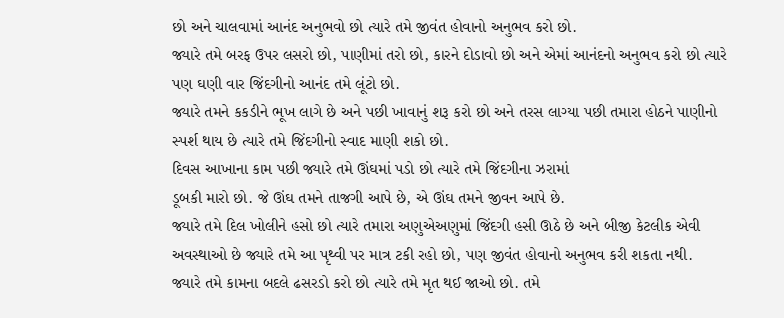છો અને ચાલવામાં આનંદ અનુભવો છો ત્યારે તમે જીવંત હોવાનો અનુભવ કરો છો.
જ્યારે તમે બરફ ઉપર લસરો છો, પાણીમાં તરો છો, કારને દોડાવો છો અને એમાં આનંદનો અનુભવ કરો છો ત્યારે પણ ઘણી વાર જિંદગીનો આનંદ તમે લૂંટો છો.
જ્યારે તમને કકડીને ભૂખ લાગે છે અને પછી ખાવાનું શરૂ કરો છો અને તરસ લાગ્યા પછી તમારા હોઠને પાણીનો સ્પર્શ થાય છે ત્યારે તમે જિંદગીનો સ્વાદ માણી શકો છો.
દિવસ આખાના કામ પછી જ્યારે તમે ઊંઘમાં પડો છો ત્યારે તમે જિંદગીના ઝરામાં
ડૂબકી મારો છો. જે ઊંઘ તમને તાજગી આપે છે, એ ઊંઘ તમને જીવન આપે છે.
જ્યારે તમે દિલ ખોલીને હસો છો ત્યારે તમારા અણુએઅણુમાં જિંદગી હસી ઊઠે છે અને બીજી કેટલીક એવી અવસ્થાઓ છે જ્યારે તમે આ પૃથ્વી પર માત્ર ટકી રહો છો, પણ જીવંત હોવાનો અનુભવ કરી શકતા નથી.
જ્યારે તમે કામના બદલે ઢસરડો કરો છો ત્યારે તમે મૃત થઈ જાઓ છો. તમે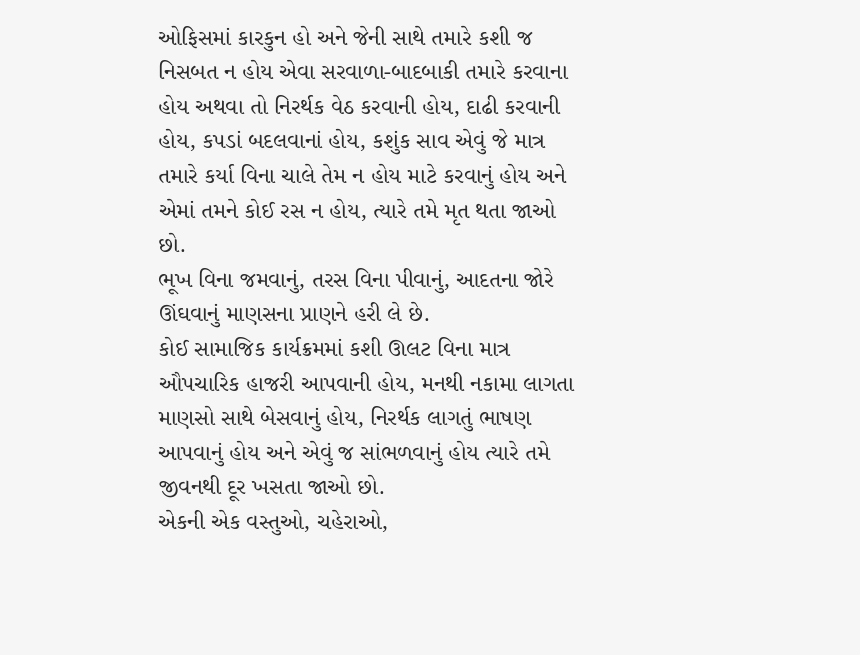ઓફિસમાં કારકુન હો અને જેની સાથે તમારે કશી જ નિસબત ન હોય એવા સરવાળા-બાદબાકી તમારે કરવાના હોય અથવા તો નિરર્થક વેઠ કરવાની હોય, દાઢી કરવાની હોય, કપડાં બદલવાનાં હોય, કશુંક સાવ એવું જે માત્ર તમારે કર્યા વિના ચાલે તેમ ન હોય માટે કરવાનું હોય અને એમાં તમને કોઈ રસ ન હોય, ત્યારે તમે મૃત થતા જાઓ છો.
ભૂખ વિના જમવાનું, તરસ વિના પીવાનું, આદતના જોરે ઊંઘવાનું માણસના પ્રાણને હરી લે છે.
કોઈ સામાજિક કાર્યક્રમમાં કશી ઊલટ વિના માત્ર ઔપચારિક હાજરી આપવાની હોય, મનથી નકામા લાગતા માણસો સાથે બેસવાનું હોય, નિરર્થક લાગતું ભાષણ આપવાનું હોય અને એવું જ સાંભળવાનું હોય ત્યારે તમે જીવનથી દૂર ખસતા જાઓ છો.
એકની એક વસ્તુઓ, ચહેરાઓ,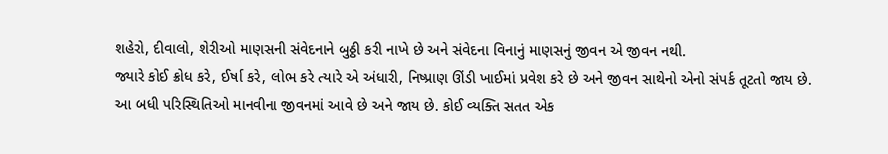શહેરો, દીવાલો, શેરીઓ માણસની સંવેદનાને બુઠ્ઠી કરી નાખે છે અને સંવેદના વિનાનું માણસનું જીવન એ જીવન નથી.
જ્યારે કોઈ ક્રોધ કરે, ઈર્ષા કરે, લોભ કરે ત્યારે એ અંધારી, નિષ્પ્રાણ ઊંડી ખાઈમાં પ્રવેશ કરે છે અને જીવન સાથેનો એનો સંપર્ક તૂટતો જાય છે.
આ બધી પરિસ્થિતિઓ માનવીના જીવનમાં આવે છે અને જાય છે. કોઈ વ્યક્તિ સતત એક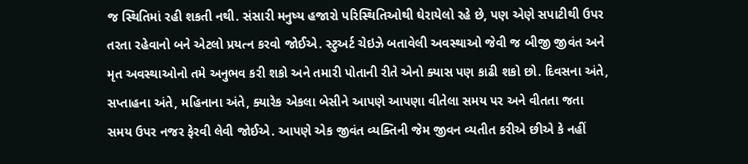જ સ્થિતિમાં રહી શકતી નથી. સંસારી મનુષ્ય હજારો પરિસ્થિતિઓથી ઘેરાયેલો રહે છે, પણ એણે સપાટીથી ઉપર તરતા રહેવાનો બને એટલો પ્રયત્ન કરવો જોઈએ. સ્ટુઅર્ટ ચેઇઝે બતાવેલી અવસ્થાઓ જેવી જ બીજી જીવંત અને મૃત અવસ્થાઓનો તમે અનુભવ કરી શકો અને તમારી પોતાની રીતે એનો ક્યાસ પણ કાઢી શકો છો. દિવસના અંતે, સપ્તાહના અંતે, મહિનાના અંતે, ક્યારેક એકલા બેસીને આપણે આપણા વીતેલા સમય પર અને વીતતા જતા સમય ઉપર નજર ફેરવી લેવી જોઈએ. આપણે એક જીવંત વ્યક્તિની જેમ જીવન વ્યતીત કરીએ છીએ કે નહીં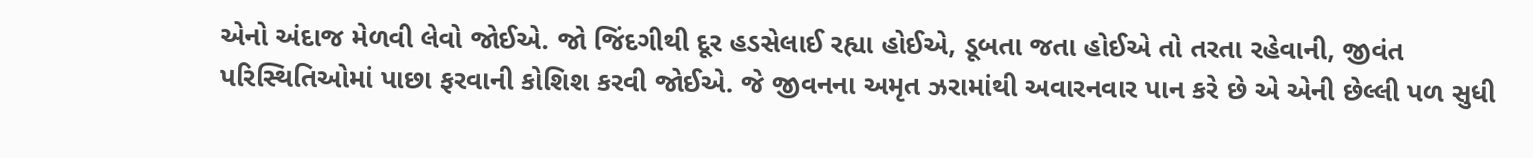એનો અંદાજ મેળવી લેવો જોઈએ. જો જિંદગીથી દૂર હડસેલાઈ રહ્યા હોઈએ, ડૂબતા જતા હોઈએ તો તરતા રહેવાની, જીવંત પરિસ્થિતિઓમાં પાછા ફરવાની કોશિશ કરવી જોઈએ. જે જીવનના અમૃત ઝરામાંથી અવારનવાર પાન કરે છે એ એની છેલ્લી પળ સુધી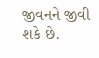જીવનને જીવી શકે છે.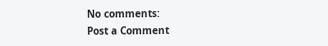No comments:
Post a Comment